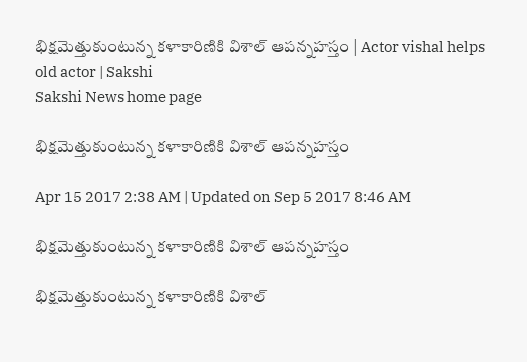భిక్షమెత్తుకుంటున్న కళాకారిణికి విశాల్‌ ఆపన్నహస్తం | Actor vishal helps old actor | Sakshi
Sakshi News home page

భిక్షమెత్తుకుంటున్న కళాకారిణికి విశాల్‌ ఆపన్నహస్తం

Apr 15 2017 2:38 AM | Updated on Sep 5 2017 8:46 AM

భిక్షమెత్తుకుంటున్న కళాకారిణికి విశాల్‌ ఆపన్నహస్తం

భిక్షమెత్తుకుంటున్న కళాకారిణికి విశాల్‌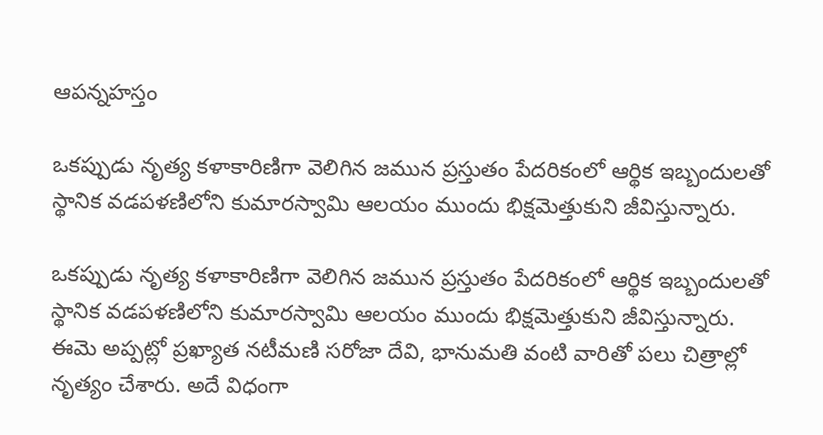ఆపన్నహస్తం

ఒకప్పుడు నృత్య కళాకారిణిగా వెలిగిన జమున ప్రస్తుతం పేదరికంలో ఆర్థిక ఇబ్బందులతో స్థానిక వడపళణిలోని కుమారస్వామి ఆలయం ముందు భిక్షమెత్తుకుని జీవిస్తున్నారు.

ఒకప్పుడు నృత్య కళాకారిణిగా వెలిగిన జమున ప్రస్తుతం పేదరికంలో ఆర్థిక ఇబ్బందులతో స్థానిక వడపళణిలోని కుమారస్వామి ఆలయం ముందు భిక్షమెత్తుకుని జీవిస్తున్నారు. ఈమె అప్పట్లో ప్రఖ్యాత నటీమణి సరోజా దేవి, భానుమతి వంటి వారితో పలు చిత్రాల్లో నృత్యం చేశారు. అదే విధంగా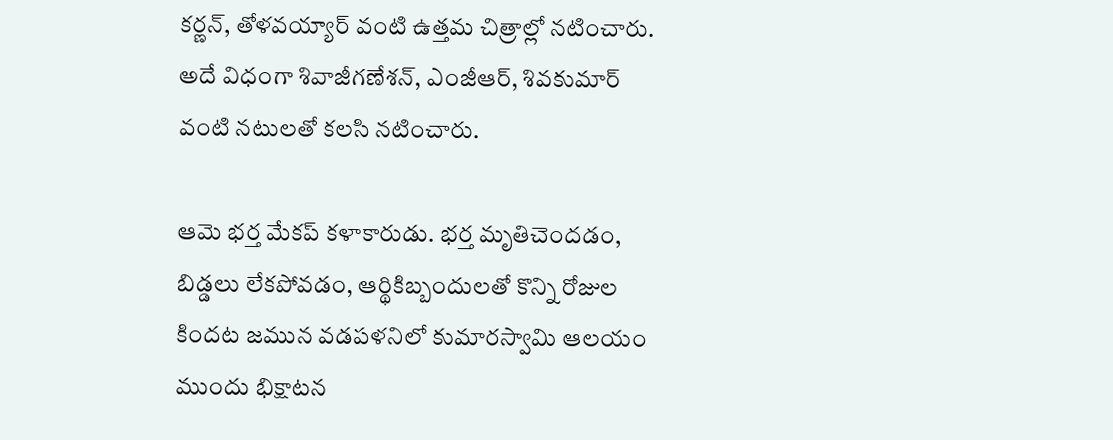కర్ణన్, తోళవయ్యార్‌ వంటి ఉత్తమ చిత్రాల్లో నటించారు. అదే విధంగా శివాజీగణేశన్, ఎంజీఆర్, శివకుమార్‌ వంటి నటులతో కలసి నటించారు.

ఆమె భర్త మేకప్‌ కళాకారుడు. భర్త మృతిచెందడం, బిడ్డలు లేకపోవడం, ఆర్థికిబ్బందులతో కొన్ని రోజుల కిందట జమున వడపళనిలో కుమారస్వామి ఆలయం ముందు భిక్షాటన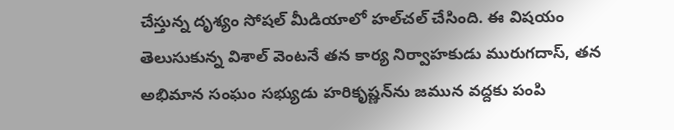చేస్తున్న దృశ్యం సోషల్‌ మీడియాలో హల్‌చల్‌ చేసింది. ఈ విషయం తెలుసుకున్న విశాల్‌ వెంటనే తన కార్య నిర్వాహకుడు మురుగదాస్, తన అభిమాన సంఘం సభ్యుడు హరికృష్ణన్‌ను జమున వద్దకు పంపి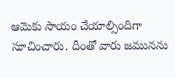ఆమెకు సాయం చేయాల్సిందిగా సూచించారు. దీంతో వారు జమునను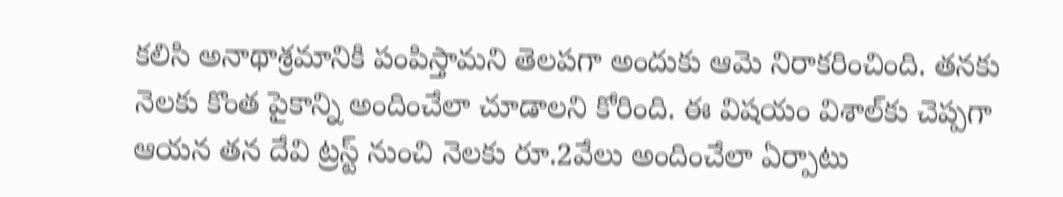కలిసి అనాథాశ్రమానికి పంపిస్తామని తెలపగా అందుకు ఆమె నిరాకరించింది. తనకు నెలకు కొంత పైకాన్ని అందించేలా చూడాలని కోరింది. ఈ విషయం విశాల్‌కు చెప్పగా ఆయన తన దేవి ట్రస్ట్‌ నుంచి నెలకు రూ.2వేలు అందించేలా ఏర్పాటు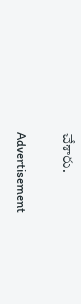చేశారు.

Advertisement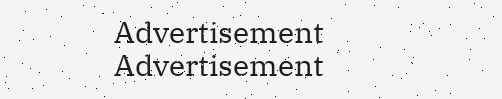Advertisement
Advertisement